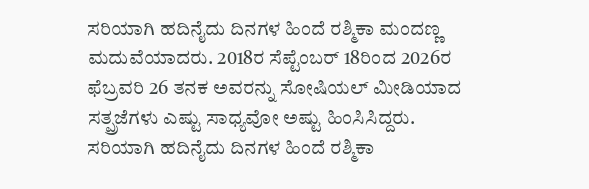ಸರಿಯಾಗಿ ಹದಿನೈದು ದಿನಗಳ ಹಿಂದೆ ರಶ್ಮಿಕಾ ಮಂದಣ್ಣ ಮದುವೆಯಾದರು. 2018ರ ಸೆಪ್ಟೆಂಬರ್ 18ರಿಂದ 2026ರ ಫೆಬ್ರವರಿ 26 ತನಕ ಅವರನ್ನು ಸೋಷಿಯಲ್ ಮೀಡಿಯಾದ ಸತ್ಪ್ರಜೆಗಳು ಎಷ್ಟು ಸಾಧ್ಯವೋ ಅಷ್ಟು ಹಿಂಸಿಸಿದ್ದರು.
ಸರಿಯಾಗಿ ಹದಿನೈದು ದಿನಗಳ ಹಿಂದೆ ರಶ್ಮಿಕಾ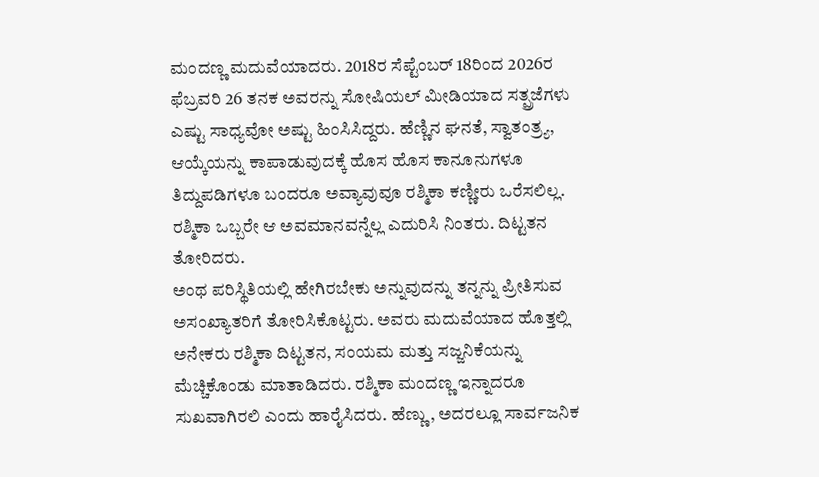ಮಂದಣ್ಣ ಮದುವೆಯಾದರು. 2018ರ ಸೆಪ್ಟೆಂಬರ್ 18ರಿಂದ 2026ರ ಫೆಬ್ರವರಿ 26 ತನಕ ಅವರನ್ನು ಸೋಷಿಯಲ್ ಮೀಡಿಯಾದ ಸತ್ಪ್ರಜೆಗಳು ಎಷ್ಟು ಸಾಧ್ಯವೋ ಅಷ್ಟು ಹಿಂಸಿಸಿದ್ದರು. ಹೆಣ್ಣಿನ ಘನತೆ, ಸ್ವಾತಂತ್ರ್ಯ, ಆಯ್ಕೆಯನ್ನು ಕಾಪಾಡುವುದಕ್ಕೆ ಹೊಸ ಹೊಸ ಕಾನೂನುಗಳೂ ತಿದ್ದುಪಡಿಗಳೂ ಬಂದರೂ ಅವ್ಯಾವುವೂ ರಶ್ಮಿಕಾ ಕಣ್ಣೀರು ಒರೆಸಲಿಲ್ಲ. ರಶ್ಮಿಕಾ ಒಬ್ಬರೇ ಆ ಅವಮಾನವನ್ನೆಲ್ಲ ಎದುರಿಸಿ ನಿಂತರು. ದಿಟ್ಟತನ ತೋರಿದರು.
ಅಂಥ ಪರಿಸ್ಥಿತಿಯಲ್ಲಿ ಹೇಗಿರಬೇಕು ಅನ್ನುವುದನ್ನು ತನ್ನನ್ನು ಪ್ರೀತಿಸುವ ಅಸಂಖ್ಯಾತರಿಗೆ ತೋರಿಸಿಕೊಟ್ಟರು. ಅವರು ಮದುವೆಯಾದ ಹೊತ್ತಲ್ಲಿ ಅನೇಕರು ರಶ್ಮಿಕಾ ದಿಟ್ಟತನ, ಸಂಯಮ ಮತ್ತು ಸಜ್ಜನಿಕೆಯನ್ನು ಮೆಚ್ಚಿಕೊಂಡು ಮಾತಾಡಿದರು. ರಶ್ಮಿಕಾ ಮಂದಣ್ಣ ಇನ್ನಾದರೂ ಸುಖವಾಗಿರಲಿ ಎಂದು ಹಾರೈಸಿದರು. ಹೆಣ್ಣು, ಅದರಲ್ಲೂ ಸಾರ್ವಜನಿಕ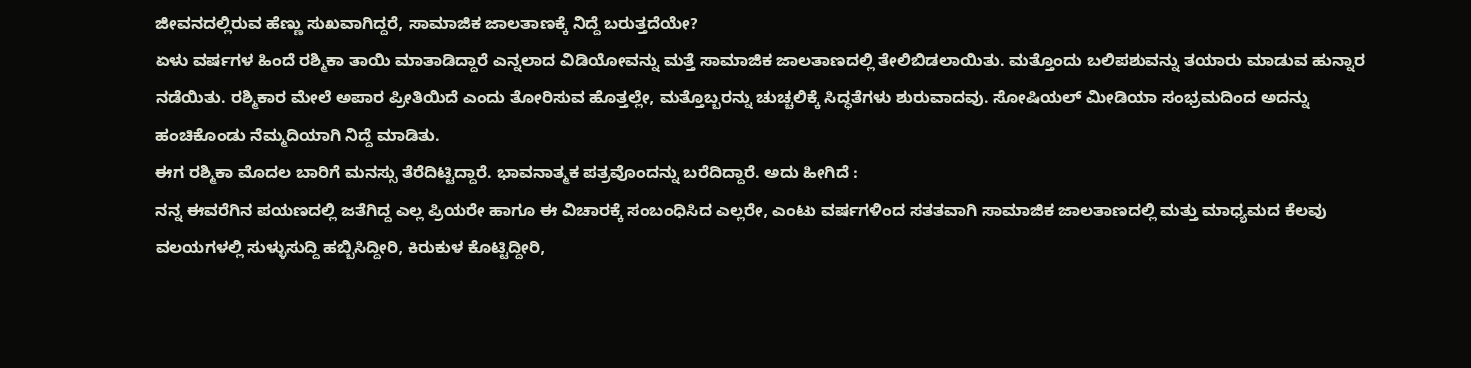ಜೀವನದಲ್ಲಿರುವ ಹೆಣ್ಣು ಸುಖವಾಗಿದ್ದರೆ, ಸಾಮಾಜಿಕ ಜಾಲತಾಣಕ್ಕೆ ನಿದ್ದೆ ಬರುತ್ತದೆಯೇ?
ಏಳು ವರ್ಷಗಳ ಹಿಂದೆ ರಶ್ಮಿಕಾ ತಾಯಿ ಮಾತಾಡಿದ್ದಾರೆ ಎನ್ನಲಾದ ವಿಡಿಯೋವನ್ನು ಮತ್ತೆ ಸಾಮಾಜಿಕ ಜಾಲತಾಣದಲ್ಲಿ ತೇಲಿಬಿಡಲಾಯಿತು. ಮತ್ತೊಂದು ಬಲಿಪಶುವನ್ನು ತಯಾರು ಮಾಡುವ ಹುನ್ನಾರ ನಡೆಯಿತು. ರಶ್ಮಿಕಾರ ಮೇಲೆ ಅಪಾರ ಪ್ರೀತಿಯಿದೆ ಎಂದು ತೋರಿಸುವ ಹೊತ್ತಲ್ಲೇ, ಮತ್ತೊಬ್ಬರನ್ನು ಚುಚ್ಚಲಿಕ್ಕೆ ಸಿದ್ಧತೆಗಳು ಶುರುವಾದವು. ಸೋಷಿಯಲ್ ಮೀಡಿಯಾ ಸಂಭ್ರಮದಿಂದ ಅದನ್ನು ಹಂಚಿಕೊಂಡು ನೆಮ್ಮದಿಯಾಗಿ ನಿದ್ದೆ ಮಾಡಿತು.
ಈಗ ರಶ್ಮಿಕಾ ಮೊದಲ ಬಾರಿಗೆ ಮನಸ್ಸು ತೆರೆದಿಟ್ಟಿದ್ದಾರೆ. ಭಾವನಾತ್ಮಕ ಪತ್ರವೊಂದನ್ನು ಬರೆದಿದ್ದಾರೆ. ಅದು ಹೀಗಿದೆ :
ನನ್ನ ಈವರೆಗಿನ ಪಯಣದಲ್ಲಿ ಜತೆಗಿದ್ದ ಎಲ್ಲ ಪ್ರಿಯರೇ ಹಾಗೂ ಈ ವಿಚಾರಕ್ಕೆ ಸಂಬಂಧಿಸಿದ ಎಲ್ಲರೇ, ಎಂಟು ವರ್ಷಗಳಿಂದ ಸತತವಾಗಿ ಸಾಮಾಜಿಕ ಜಾಲತಾಣದಲ್ಲಿ ಮತ್ತು ಮಾಧ್ಯಮದ ಕೆಲವು ವಲಯಗಳಲ್ಲಿ ಸುಳ್ಳುಸುದ್ದಿ ಹಬ್ಬಿಸಿದ್ದೀರಿ, ಕಿರುಕುಳ ಕೊಟ್ಟಿದ್ದೀರಿ,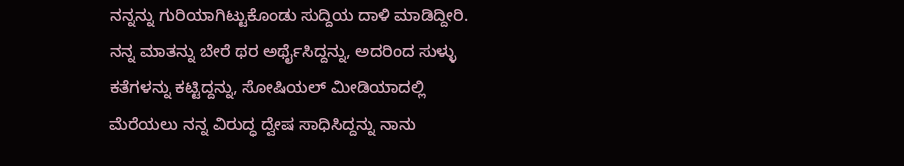ನನ್ನನ್ನು ಗುರಿಯಾಗಿಟ್ಟುಕೊಂಡು ಸುದ್ದಿಯ ದಾಳಿ ಮಾಡಿದ್ದೀರಿ. ನನ್ನ ಮಾತನ್ನು ಬೇರೆ ಥರ ಅರ್ಥೈಸಿದ್ದನ್ನು, ಅದರಿಂದ ಸುಳ್ಳು ಕತೆಗಳನ್ನು ಕಟ್ಟಿದ್ದನ್ನು, ಸೋಷಿಯಲ್ ಮೀಡಿಯಾದಲ್ಲಿ ಮೆರೆಯಲು ನನ್ನ ವಿರುದ್ಧ ದ್ವೇಷ ಸಾಧಿಸಿದ್ದನ್ನು ನಾನು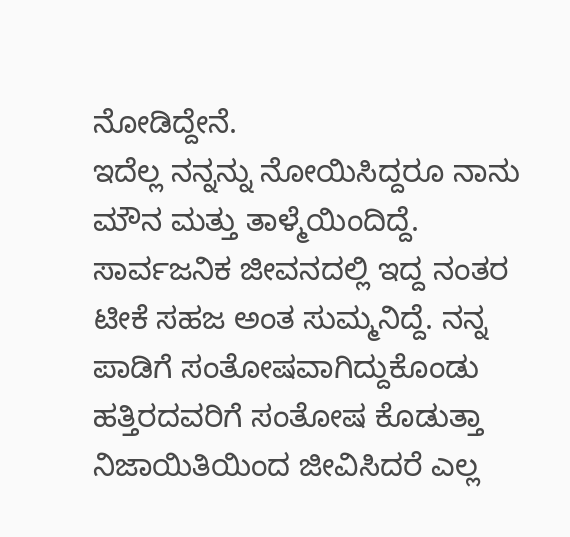ನೋಡಿದ್ದೇನೆ.
ಇದೆಲ್ಲ ನನ್ನನ್ನು ನೋಯಿಸಿದ್ದರೂ ನಾನು ಮೌನ ಮತ್ತು ತಾಳ್ಮೆಯಿಂದಿದ್ದೆ. ಸಾರ್ವಜನಿಕ ಜೀವನದಲ್ಲಿ ಇದ್ದ ನಂತರ ಟೀಕೆ ಸಹಜ ಅಂತ ಸುಮ್ಮನಿದ್ದೆ. ನನ್ನ ಪಾಡಿಗೆ ಸಂತೋಷವಾಗಿದ್ದುಕೊಂಡು ಹತ್ತಿರದವರಿಗೆ ಸಂತೋಷ ಕೊಡುತ್ತಾ ನಿಜಾಯಿತಿಯಿಂದ ಜೀವಿಸಿದರೆ ಎಲ್ಲ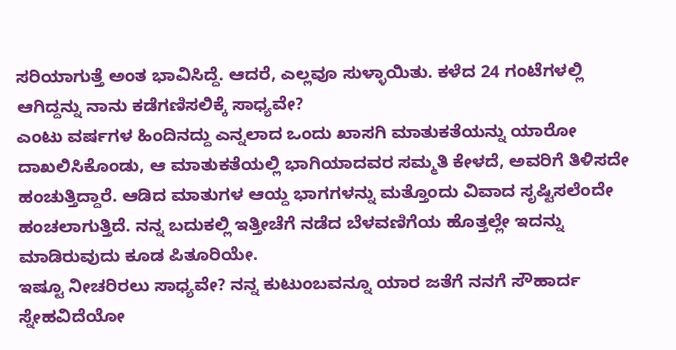ಸರಿಯಾಗುತ್ತೆ ಅಂತ ಭಾವಿಸಿದ್ದೆ. ಆದರೆ, ಎಲ್ಲವೂ ಸುಳ್ಳಾಯಿತು. ಕಳೆದ 24 ಗಂಟೆಗಳಲ್ಲಿ ಆಗಿದ್ದನ್ನು ನಾನು ಕಡೆಗಣಿಸಲಿಕ್ಕೆ ಸಾಧ್ಯವೇ?
ಎಂಟು ವರ್ಷಗಳ ಹಿಂದಿನದ್ದು ಎನ್ನಲಾದ ಒಂದು ಖಾಸಗಿ ಮಾತುಕತೆಯನ್ನು ಯಾರೋ ದಾಖಲಿಸಿಕೊಂಡು, ಆ ಮಾತುಕತೆಯಲ್ಲಿ ಭಾಗಿಯಾದವರ ಸಮ್ಮತಿ ಕೇಳದೆ, ಅವರಿಗೆ ತಿಳಿಸದೇ ಹಂಚುತ್ತಿದ್ದಾರೆ. ಆಡಿದ ಮಾತುಗಳ ಆಯ್ದ ಭಾಗಗಳನ್ನು ಮತ್ತೊಂದು ವಿವಾದ ಸೃಷ್ಟಿಸಲೆಂದೇ ಹಂಚಲಾಗುತ್ತಿದೆ. ನನ್ನ ಬದುಕಲ್ಲಿ ಇತ್ತೀಚೆಗೆ ನಡೆದ ಬೆಳವಣಿಗೆಯ ಹೊತ್ತಲ್ಲೇ ಇದನ್ನು ಮಾಡಿರುವುದು ಕೂಡ ಪಿತೂರಿಯೇ.
ಇಷ್ಟೂ ನೀಚರಿರಲು ಸಾಧ್ಯವೇ? ನನ್ನ ಕುಟುಂಬವನ್ನೂ ಯಾರ ಜತೆಗೆ ನನಗೆ ಸೌಹಾರ್ದ ಸ್ನೇಹವಿದೆಯೋ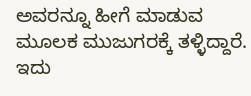ಅವರನ್ನೂ ಹೀಗೆ ಮಾಡುವ ಮೂಲಕ ಮುಜುಗರಕ್ಕೆ ತಳ್ಳಿದ್ದಾರೆ. ಇದು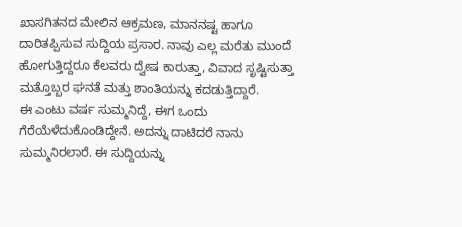ಖಾಸಗಿತನದ ಮೇಲಿನ ಆಕ್ರಮಣ, ಮಾನನಷ್ಟ ಹಾಗೂ ದಾರಿತಪ್ಪಿಸುವ ಸುದ್ದಿಯ ಪ್ರಸಾರ. ನಾವು ಎಲ್ಲ ಮರೆತು ಮುಂದೆ ಹೋಗುತ್ತಿದ್ದರೂ ಕೆಲವರು ದ್ವೇಷ ಕಾರುತ್ತಾ, ವಿವಾದ ಸೃಷ್ಟಿಸುತ್ತಾ ಮತ್ತೊಬ್ಬರ ಘನತೆ ಮತ್ತು ಶಾಂತಿಯನ್ನು ಕದಡುತ್ತಿದ್ದಾರೆ.
ಈ ಎಂಟು ವರ್ಷ ಸುಮ್ಮನಿದ್ದೆ, ಈಗ ಒಂದು ಗೆರೆಯೆಳೆದುಕೊಂಡಿದ್ದೇನೆ. ಅದನ್ನು ದಾಟಿದರೆ ನಾನು ಸುಮ್ಮನಿರಲಾರೆ. ಈ ಸುದ್ದಿಯನ್ನು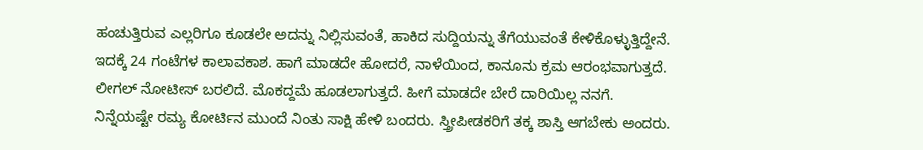ಹಂಚುತ್ತಿರುವ ಎಲ್ಲರಿಗೂ ಕೂಡಲೇ ಅದನ್ನು ನಿಲ್ಲಿಸುವಂತೆ, ಹಾಕಿದ ಸುದ್ದಿಯನ್ನು ತೆಗೆಯುವಂತೆ ಕೇಳಿಕೊಳ್ಳುತ್ತಿದ್ದೇನೆ. ಇದಕ್ಕೆ 24 ಗಂಟೆಗಳ ಕಾಲಾವಕಾಶ. ಹಾಗೆ ಮಾಡದೇ ಹೋದರೆ, ನಾಳೆಯಿಂದ, ಕಾನೂನು ಕ್ರಮ ಆರಂಭವಾಗುತ್ತದೆ. ಲೀಗಲ್ ನೋಟೀಸ್ ಬರಲಿದೆ. ಮೊಕದ್ದಮೆ ಹೂಡಲಾಗುತ್ತದೆ. ಹೀಗೆ ಮಾಡದೇ ಬೇರೆ ದಾರಿಯಿಲ್ಲ ನನಗೆ.
ನಿನ್ನೆಯಷ್ಟೇ ರಮ್ಯ ಕೋರ್ಟಿನ ಮುಂದೆ ನಿಂತು ಸಾಕ್ಷಿ ಹೇಳಿ ಬಂದರು. ಸ್ತ್ರೀಪೀಡಕರಿಗೆ ತಕ್ಕ ಶಾಸ್ತಿ ಆಗಬೇಕು ಅಂದರು.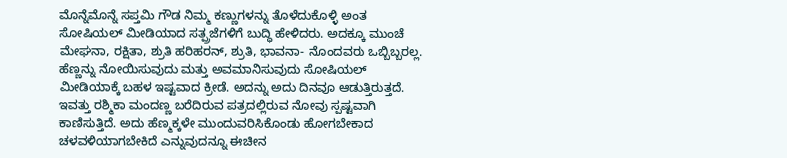ಮೊನ್ನೆಮೊನ್ನೆ ಸಪ್ತಮಿ ಗೌಡ ನಿಮ್ಮ ಕಣ್ಣುಗಳನ್ನು ತೊಳೆದುಕೊಳ್ಳಿ ಅಂತ ಸೋಷಿಯಲ್ ಮೀಡಿಯಾದ ಸತ್ಪ್ರಜೆಗಳಿಗೆ ಬುದ್ಧಿ ಹೇಳಿದರು. ಅದಕ್ಕೂ ಮುಂಚೆ ಮೇಘನಾ, ರಕ್ಷಿತಾ, ಶ್ರುತಿ ಹರಿಹರನ್, ಶ್ರುತಿ, ಭಾವನಾ- ನೊಂದವರು ಒಬ್ಬಿಬ್ಬರಲ್ಲ. ಹೆಣ್ಣನ್ನು ನೋಯಿಸುವುದು ಮತ್ತು ಅವಮಾನಿಸುವುದು ಸೋಷಿಯಲ್ ಮೀಡಿಯಾಕ್ಕೆ ಬಹಳ ಇಷ್ಟವಾದ ಕ್ರೀಡೆ. ಅದನ್ನು ಅದು ದಿನವೂ ಆಡುತ್ತಿರುತ್ತದೆ.
ಇವತ್ತು ರಶ್ಮಿಕಾ ಮಂದಣ್ಣ ಬರೆದಿರುವ ಪತ್ರದಲ್ಲಿರುವ ನೋವು ಸ್ಪಷ್ಟವಾಗಿ ಕಾಣಿಸುತ್ತಿದೆ. ಅದು ಹೆಣ್ಮಕ್ಕಳೇ ಮುಂದುವರಿಸಿಕೊಂಡು ಹೋಗಬೇಕಾದ ಚಳವಳಿಯಾಗಬೇಕಿದೆ ಎನ್ನುವುದನ್ನೂ ಈಚೀನ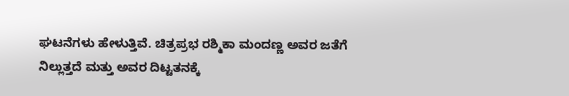ಘಟನೆಗಳು ಹೇಳುತ್ತಿವೆ. ಚಿತ್ರಪ್ರಭ ರಶ್ಮಿಕಾ ಮಂದಣ್ಣ ಅವರ ಜತೆಗೆ ನಿಲ್ಲುತ್ತದೆ ಮತ್ತು ಅವರ ದಿಟ್ಟತನಕ್ಕೆ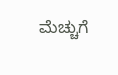ಮೆಚ್ಚುಗೆ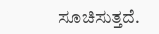ಸೂಚಿಸುತ್ತದೆ.